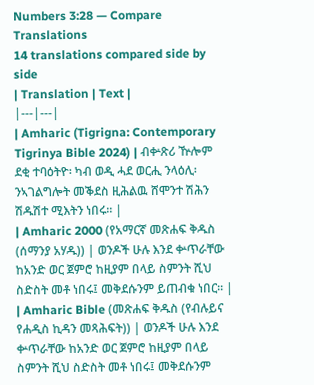Numbers 3:28 — Compare Translations
14 translations compared side by side
| Translation | Text |
|---|---|
| Amharic (Tigrigna: Contemporary Tigrinya Bible 2024) | ብቍጽሪ ዅሎም ደቂ ተባዕትዮ፡ ካብ ወዲ ሓደ ወርሒ ንላዕሊ፡ ንኣገልግሎት መቕደስ ዚሕልዉ ሸሞንተ ሽሕን ሽዱሽተ ሚእትን ነበሩ። |
| Amharic 2000 (የአማርኛ መጽሐፍ ቅዱስ (ሰማንያ አሃዱ)) | ወንዶች ሁሉ እንደ ቍጥራቸው ከአንድ ወር ጀምሮ ከዚያም በላይ ስምንት ሺህ ስድስት መቶ ነበሩ፤ መቅደሱንም ይጠብቁ ነበር። |
| Amharic Bible (መጽሐፍ ቅዱስ (የብሉይና የሐዲስ ኪዳን መጻሕፍት)) | ወንዶች ሁሉ እንደ ቍጥራቸው ከአንድ ወር ጀምሮ ከዚያም በላይ ስምንት ሺህ ስድስት መቶ ነበሩ፤ መቅደሱንም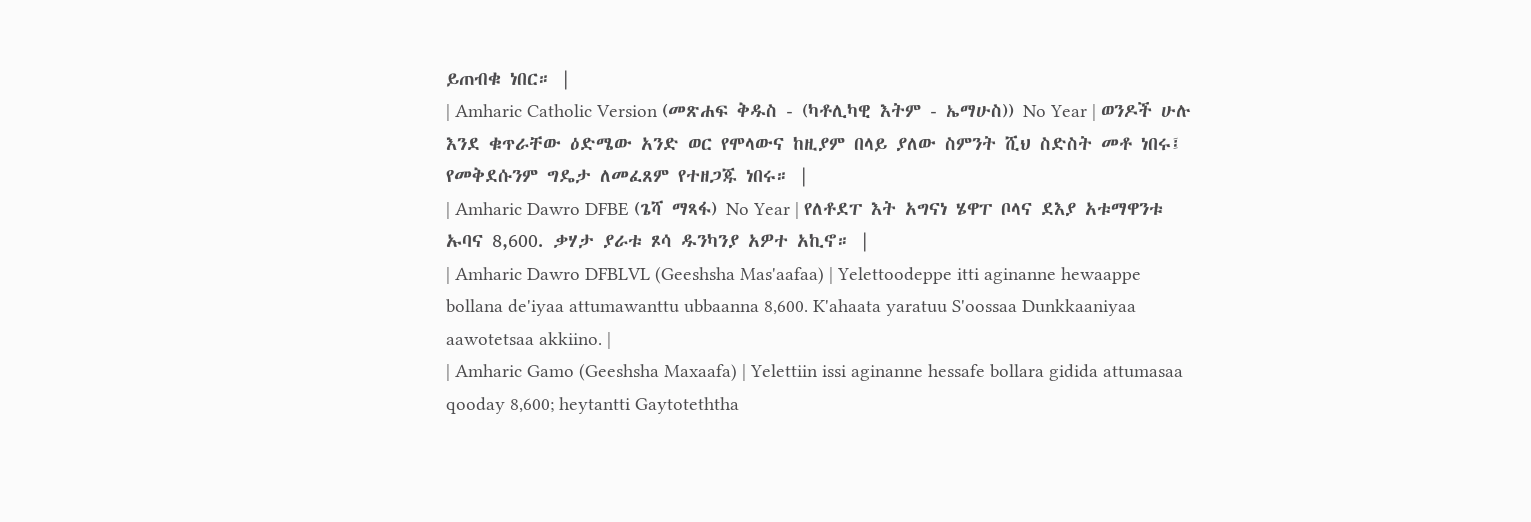ይጠብቁ ነበር። |
| Amharic Catholic Version (መጽሐፍ ቅዱስ - (ካቶሊካዊ እትም - ኤማሁስ)) No Year | ወንዶች ሁሉ እንደ ቁጥራቸው ዕድሜው አንድ ወር የሞላውና ከዚያም በላይ ያለው ስምንት ሺህ ስድስት መቶ ነበሩ፤ የመቅደሱንም ግዴታ ለመፈጸም የተዘጋጁ ነበሩ። |
| Amharic Dawro DFBE (ጌሻ ማጻፋ) No Year | የለቶደፐ እት አግናነ ሄዋፐ ቦላና ደእያ አቱማዋንቱ ኡባና 8,600. ቃሃታ ያራቱ ጾሳ ዱንካንያ አዎተ አኪኖ። |
| Amharic Dawro DFBLVL (Geeshsha Mas'aafaa) | Yelettoodeppe itti aginanne hewaappe bollana de'iyaa attumawanttu ubbaanna 8,600. K'ahaata yaratuu S'oossaa Dunkkaaniyaa aawotetsaa akkiino. |
| Amharic Gamo (Geeshsha Maxaafa) | Yelettiin issi aginanne hessafe bollara gidida attumasaa qooday 8,600; heytantti Gaytoteththa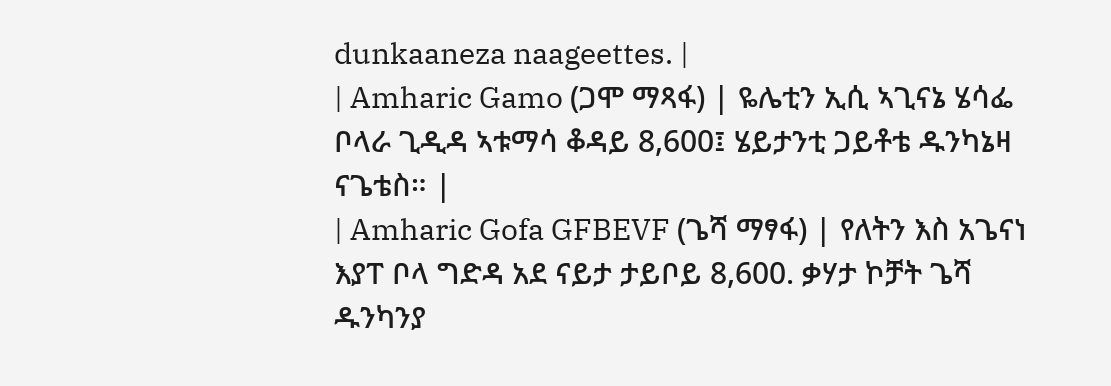dunkaaneza naageettes. |
| Amharic Gamo (ጋሞ ማጻፋ) | ዬሌቲን ኢሲ ኣጊናኔ ሄሳፌ ቦላራ ጊዲዳ ኣቱማሳ ቆዳይ 8,600፤ ሄይታንቲ ጋይቶቴ ዱንካኔዛ ናጌቴስ። |
| Amharic Gofa GFBEVF (ጌሻ ማፃፋ) | የለትን እስ አጌናነ እያፐ ቦላ ግድዳ አደ ናይታ ታይቦይ 8,600. ቃሃታ ኮቻት ጌሻ ዱንካንያ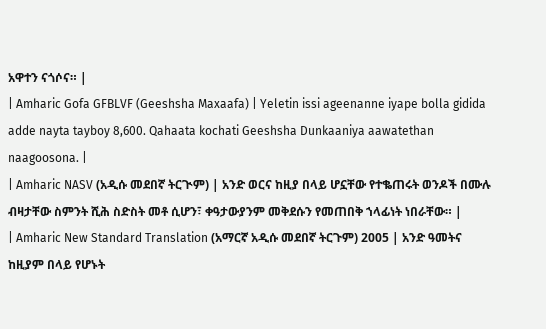አዋተን ናጎሶና። |
| Amharic Gofa GFBLVF (Geeshsha Maxaafa) | Yeletin issi ageenanne iyape bolla gidida adde nayta tayboy 8,600. Qahaata kochati Geeshsha Dunkaaniya aawatethan naagoosona. |
| Amharic NASV (አዲሱ መደበኛ ትርጒም) | አንድ ወርና ከዚያ በላይ ሆኗቸው የተቈጠሩት ወንዶች በሙሉ ብዛታቸው ስምንት ሺሕ ስድስት መቶ ሲሆን፣ ቀዓታውያንም መቅደሱን የመጠበቅ ኀላፊነት ነበራቸው። |
| Amharic New Standard Translation (አማርኛ አዲሱ መደበኛ ትርጉም) 2005 | አንድ ዓመትና ከዚያም በላይ የሆኑት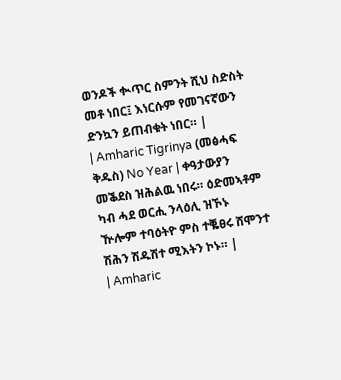ወንዶች ቊጥር ስምንት ሺህ ስድስት መቶ ነበር፤ እነርሱም የመገናኛውን ድንኳን ይጠብቁት ነበር። |
| Amharic Tigrinya (መፅሓፍ ቅዱስ) No Year | ቀዓታውያን መቕደስ ዝሕልዉ ነበሩ። ዕድመኣቶም ካብ ሓደ ወርሒ ንላዕሊ ዝኾኑ ዅሎም ተባዕትዮ ምስ ተቘፀሩ ሸሞንተ ሽሕን ሽዱሽተ ሚእትን ኮኑ። |
| Amharic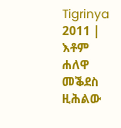Tigrinya 2011 | እቶም ሐለዋ መቕደስ ዚሕልው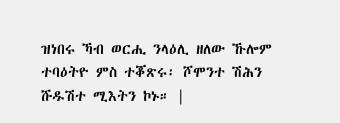ዝነበሩ ኻብ ወርሒ ንላዕሊ ዘለው ኹሎም ተባዕትዮ ምስ ተቖጽሩ፡ ሾሞንተ ሽሕን ሹዱሽተ ሚእትን ኮኑ። |